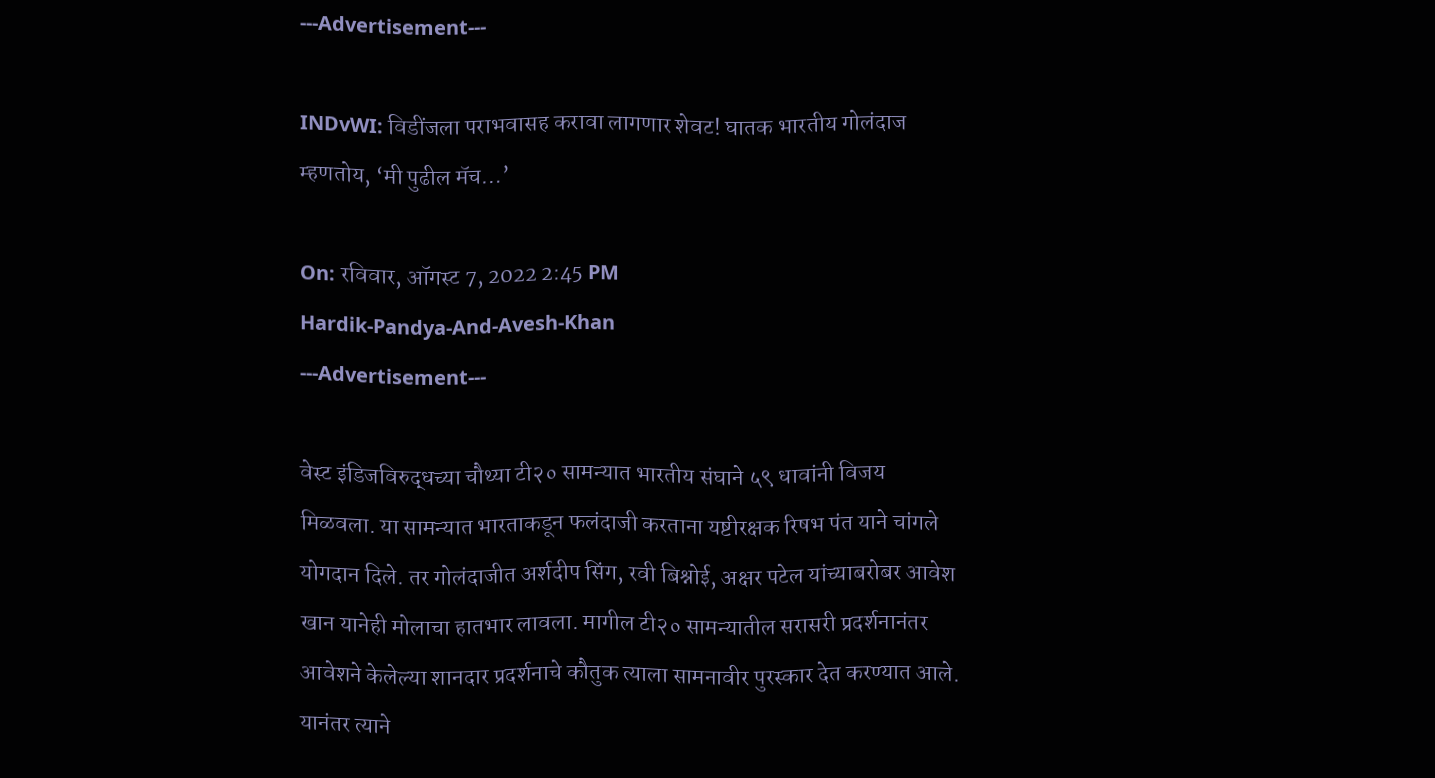---Advertisement---

INDvWI: विडींजला पराभवासह करावा लागणार शेवट! घातक भारतीय गोलंदाज म्हणतोय, ‘मी पुढील मॅच…’

On: रविवार, ऑगस्ट 7, 2022 2:45 PM
Hardik-Pandya-And-Avesh-Khan
---Advertisement---

वेस्ट इंडिजविरुद्धच्या चौथ्या टी२० सामन्यात भारतीय संघाने ५९ धावांनी विजय मिळवला. या सामन्यात भारताकडून फलंदाजी करताना यष्टीरक्षक रिषभ पंत याने चांगले योगदान दिले. तर गोलंदाजीत अर्शदीप सिंग, रवी बिश्नोई, अक्षर पटेल यांच्याबरोबर आवेश खान यानेही मोलाचा हातभार लावला. मागील टी२० सामन्यातील सरासरी प्रदर्शनानंतर आवेशने केलेल्या शानदार प्रदर्शनाचे कौतुक त्याला सामनावीर पुरस्कार देत करण्यात आले. यानंतर त्याने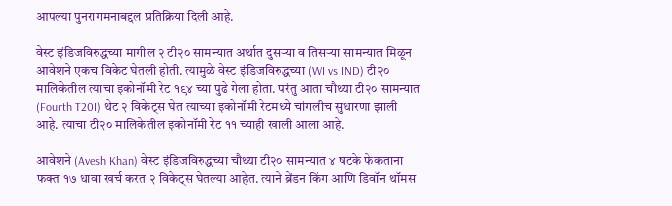आपल्या पुनरागमनाबद्दल प्रतिक्रिया दिली आहे.

वेस्ट इंडिजविरुद्धच्या मागील २ टी२० सामन्यात अर्थात दुसऱ्या व तिसऱ्या सामन्यात मिळून आवेशने एकच विकेट घेतली होती. त्यामुळे वेस्ट इंडिजविरुद्धच्या (WI vs IND) टी२० मालिकेतील त्याचा इकोनॉमी रेट १९४ च्या पुढे गेला होता. परंतु आता चौथ्या टी२० सामन्यात (Fourth T20I) थेट २ विकेट्स घेत त्याच्या इकोनॉमी रेटमध्ये चांगलीच सुधारणा झाली आहे. त्याचा टी२० मालिकेतील इकोनॉमी रेट ११ च्याही खाली आला आहे.

आवेशने (Avesh Khan) वेस्ट इंडिजविरुद्धच्या चौथ्या टी२० सामन्यात ४ षटके फेकताना फक्त १७ धावा खर्च करत २ विकेट्स घेतल्या आहेत. त्याने ब्रेंडन किंग आणि डिवॉन थॉमस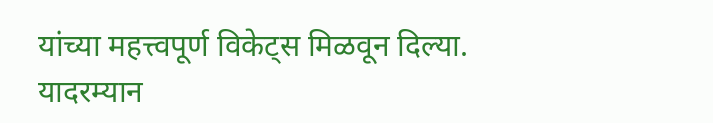यांच्या महत्त्वपूर्ण विकेट्स मिळवून दिल्या. यादरम्यान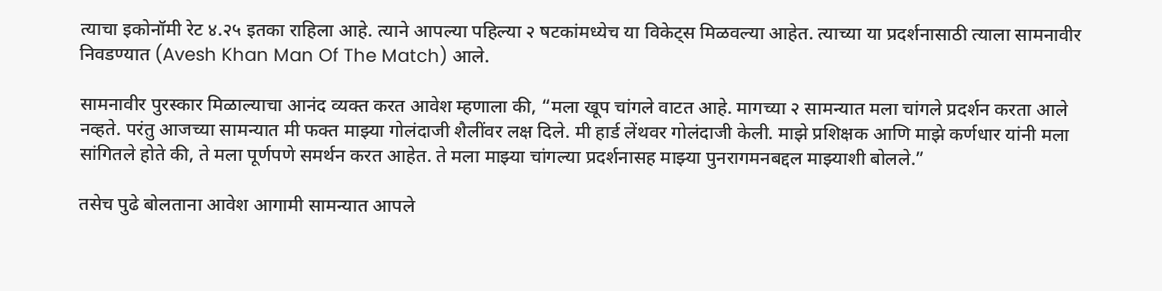त्याचा इकोनॉमी रेट ४.२५ इतका राहिला आहे. त्याने आपल्या पहिल्या २ षटकांमध्येच या विकेट्स मिळवल्या आहेत. त्याच्या या प्रदर्शनासाठी त्याला सामनावीर निवडण्यात (Avesh Khan Man Of The Match) आले.

सामनावीर पुरस्कार मिळाल्याचा आनंद व्यक्त करत आवेश म्हणाला की, “मला खूप चांगले वाटत आहे. मागच्या २ सामन्यात मला चांगले प्रदर्शन करता आले नव्हते. परंतु आजच्या सामन्यात मी फक्त माझ्या गोलंदाजी शैलींवर लक्ष दिले. मी हार्ड लेंथवर गोलंदाजी केली. माझे प्रशिक्षक आणि माझे कर्णधार यांनी मला सांगितले होते की, ते मला पूर्णपणे समर्थन करत आहेत. ते मला माझ्या चांगल्या प्रदर्शनासह माझ्या पुनरागमनबद्दल माझ्याशी बोलले.”

तसेच पुढे बोलताना आवेश आगामी सामन्यात आपले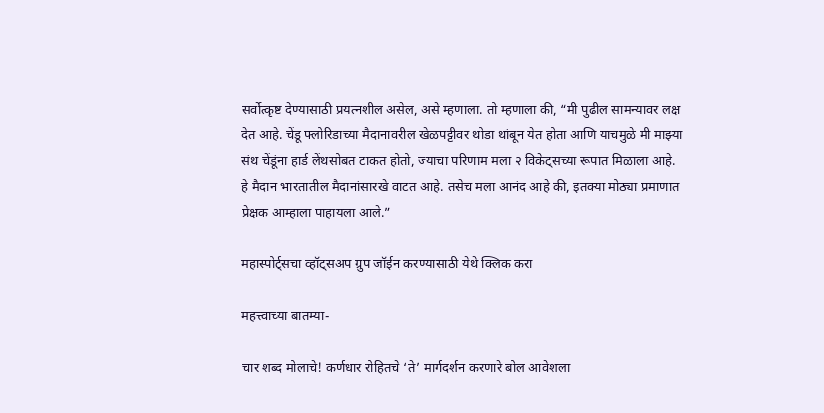सर्वोत्कृष्ट देण्यासाठी प्रयत्नशील असेल, असे म्हणाला. तो म्हणाला की, “मी पुढील सामन्यावर लक्ष देत आहे. चेंडू फ्लोरिडाच्या मैदानावरील खेळपट्टीवर थोडा थांबून येत होता आणि याचमुळे मी माझ्या संथ चेंडूंना हार्ड लेंथसोबत टाकत होतो, ज्याचा परिणाम मला २ विकेट्सच्या रूपात मिळाला आहे. हे मैदान भारतातील मैदानांसारखे वाटत आहे. तसेच मला आनंद आहे की, इतक्या मोठ्या प्रमाणात प्रेक्षक आम्हाला पाहायला आले.”

महास्पोर्ट्सचा व्हॉट्सअप ग्रुप जॉईन करण्यासाठी येथे क्लिक करा

महत्त्वाच्या बातम्या-

चार शब्द मोलाचे! कर्णधार रोहितचे ‘ते’ मार्गदर्शन करणारे बोल आवेशला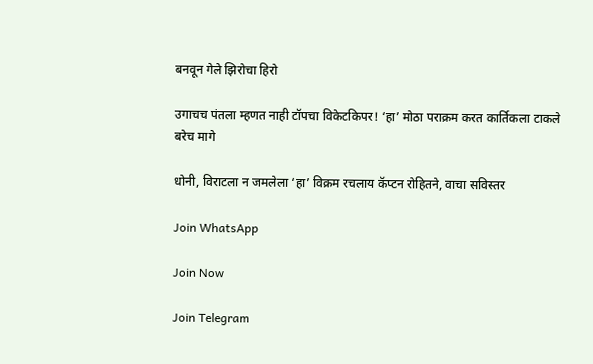बनवून गेले झिरोचा हिरो

उगाचच पंतला म्हणत नाही टॉपचा विकेटकिपर! ‘हा’ मोठा पराक्रम करत कार्तिकला टाकले बरेच मागे

धोनी, विराटला न जमलेला ‘हा’ विक्रम रचलाय कॅप्टन रोहितने, वाचा सविस्तर

Join WhatsApp

Join Now

Join Telegram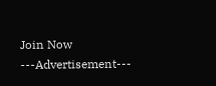Join Now
---Advertisement---